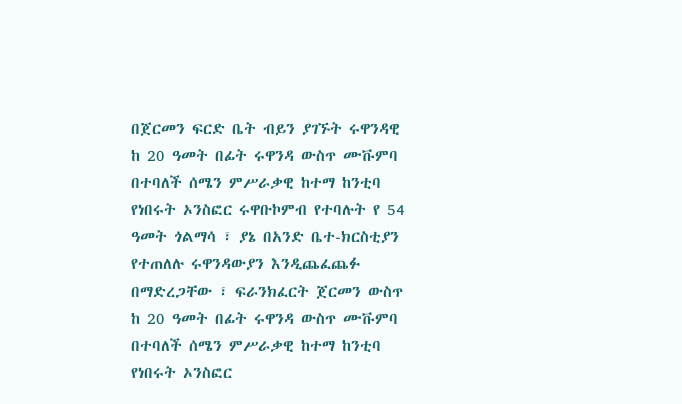በጀርመን ፍርድ ቤት ብይን ያገኙት ሩዋንዳዊ
ከ 20 ዓመት በፊት ሩዋንዳ ውስጥ ሙቩምባ በተባለች ሰሜን ምሥራቃዊ ከተማ ከንቲባ የነበሩት ኦንስፎር ሩዋቡኮምብ የተባሉት የ 54 ዓመት ጎልማሳ ፣ ያኔ በአንድ ቤተ-ክርስቲያን የተጠለሉ ሩዋንዳውያን እንዲጨፈጨፉ በማድረጋቸው ፣ ፍራንክፈርት ጀርመን ውስጥ
ከ 20 ዓመት በፊት ሩዋንዳ ውስጥ ሙቩምባ በተባለች ሰሜን ምሥራቃዊ ከተማ ከንቲባ የነበሩት ኦንስፎር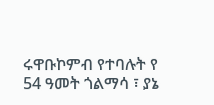ሩዋቡኮምብ የተባሉት የ 54 ዓመት ጎልማሳ ፣ ያኔ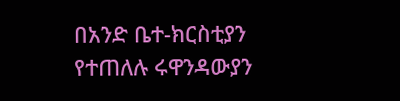በአንድ ቤተ-ክርስቲያን የተጠለሉ ሩዋንዳውያን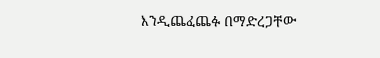እንዲጨፈጨፉ በማድረጋቸው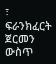፣ ፍራንክፈርት ጀርመን ውስጥ